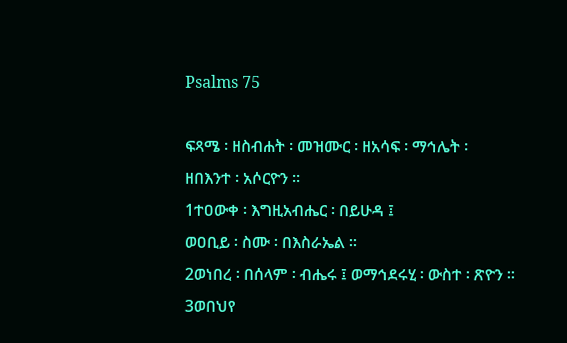Psalms 75

ፍጻሜ ፡ ዘስብሐት ፡ መዝሙር ፡ ዘአሳፍ ፡ ማኅሌት ፡
ዘበእንተ ፡ አሶርዮን ።
1ተዐውቀ ፡ እግዚአብሔር ፡ በይሁዳ ፤
ወዐቢይ ፡ ስሙ ፡ በእስራኤል ።
2ወነበረ ፡ በሰላም ፡ ብሔሩ ፤ ወማኅደሩሂ ፡ ውስተ ፡ ጽዮን ።
3ወበህየ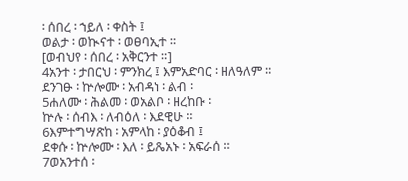፡ ሰበረ ፡ ኀይለ ፡ ቀስት ፤
ወልታ ፡ ወኲናተ ፡ ወፀባኢተ ።
[ወብህየ ፡ ሰበረ ፡ አቅርንተ ።]
4አንተ ፡ ታበርህ ፡ ምንክረ ፤ እምአድባር ፡ ዘለዓለም ።
ደንገፁ ፡ ኵሎሙ ፡ አብዳነ ፡ ልብ ፡
5ሐለሙ ፡ ሕልመ ፡ ወአልቦ ፡ ዘረከቡ ፡
ኵሉ ፡ ሰብእ ፡ ለብዕለ ፡ እደዊሁ ።
6እምተግሣጽከ ፡ አምላከ ፡ ያዕቆብ ፤
ደቀሱ ፡ ኵሎሙ ፡ እለ ፡ ይጼአኑ ፡ አፍራሰ ።
7ወአንተሰ ፡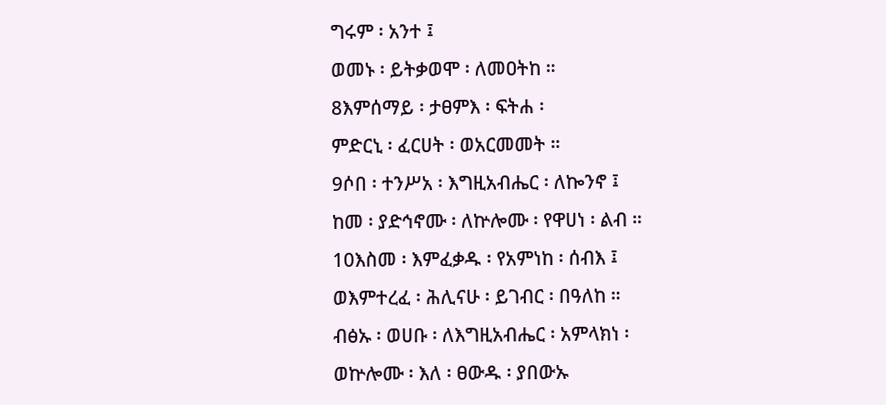ግሩም ፡ አንተ ፤
ወመኑ ፡ ይትቃወሞ ፡ ለመዐትከ ።
8እምሰማይ ፡ ታፀምእ ፡ ፍትሐ ፡
ምድርኒ ፡ ፈርሀት ፡ ወአርመመት ።
9ሶበ ፡ ተንሥአ ፡ እግዚአብሔር ፡ ለኰንኖ ፤
ከመ ፡ ያድኅኖሙ ፡ ለኵሎሙ ፡ የዋሀነ ፡ ልብ ።
10እስመ ፡ እምፈቃዱ ፡ የአምነከ ፡ ሰብእ ፤
ወእምተረፈ ፡ ሕሊናሁ ፡ ይገብር ፡ በዓለከ ።
ብፅኡ ፡ ወሀቡ ፡ ለእግዚአብሔር ፡ አምላክነ ፡
ወኵሎሙ ፡ እለ ፡ ፀውዱ ፡ ያበውኡ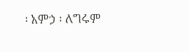፡ አምኃ ፡ ለግሩም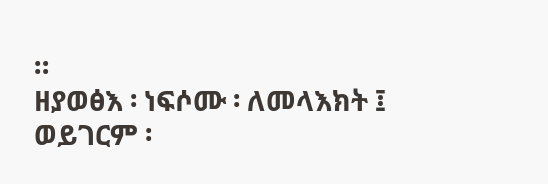።
ዘያወፅእ ፡ ነፍሶሙ ፡ ለመላእክት ፤
ወይገርም ፡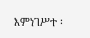እምነገሥተ ፡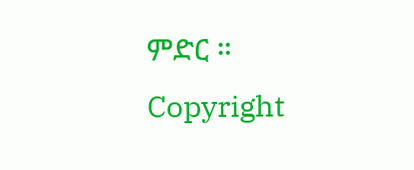ምድር ።
Copyright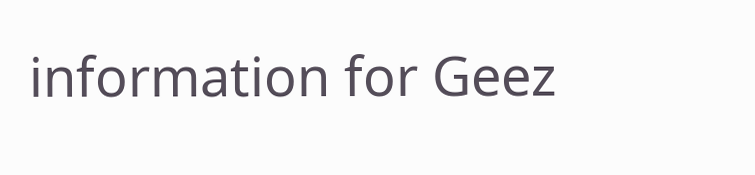information for Geez